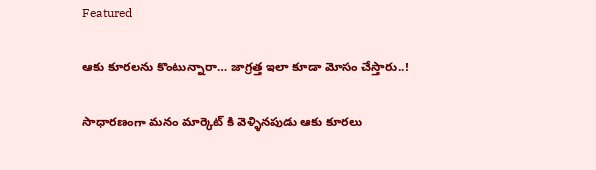Featured

ఆకు కూరలను కొంటున్నారా… జాగ్రత్త ఇలా కూడా మోసం చేస్తారు..!

సాధారణంగా మనం మార్కెట్ కి వెళ్ళినపుడు ఆకు కూరలు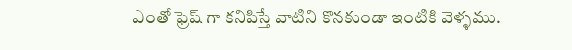ఎంతో ఫ్రెష్ గా కనిపిస్తే వాటిని కొనకుండా ఇంటికి వెళ్ళము.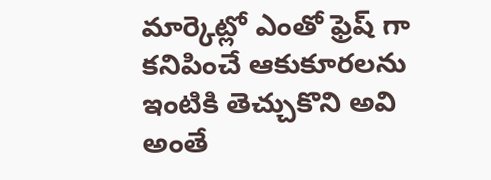మార్కెట్లో ఎంతో ఫ్రెష్ గా కనిపించే ఆకుకూరలను ఇంటికి తెచ్చుకొని అవి అంతే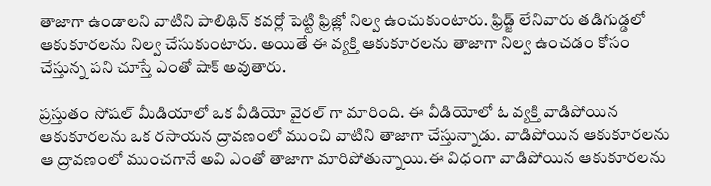తాజాగా ఉండాలని వాటిని పాలిథిన్ కవర్లో పెట్టి ఫ్రిజ్లో నిల్వ ఉంచుకుంటారు. ఫ్రిడ్జ్ లేనివారు తడిగుడ్డలో ఆకుకూరలను నిల్వ చేసుకుంటారు. అయితే ఈ వ్యక్తి ఆకుకూరలను తాజాగా నిల్వ ఉంచడం కోసం చేస్తున్న పని చూస్తే ఎంతో షాక్ అవుతారు.

ప్రస్తుతం సోషల్ మీడియాలో ఒక వీడియో వైరల్ గా మారింది. ఈ వీడియోలో ఓ వ్యక్తి వాడిపోయిన ఆకుకూరలను ఒక రసాయన ద్రావణంలో ముంచి వాటిని తాజాగా చేస్తున్నాడు. వాడిపోయిన ఆకుకూరలను ఆ ద్రావణంలో ముంచగానే అవి ఎంతో తాజాగా మారిపోతున్నాయి.ఈ విధంగా వాడిపోయిన ఆకుకూరలను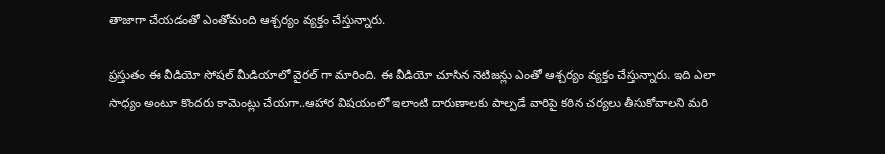తాజాగా చేయడంతో ఎంతోమంది ఆశ్చర్యం వ్యక్తం చేస్తున్నారు.

ప్రస్తుతం ఈ వీడియో సోషల్ మీడియాలో వైరల్ గా మారింది. ఈ వీడియో చూసిన నెటిజన్లు ఎంతో ఆశ్చర్యం వ్యక్తం చేస్తున్నారు. ఇది ఎలా సాధ్యం అంటూ కొందరు కామెంట్లు చేయగా..ఆహార విషయంలో ఇలాంటి దారుణాలకు పాల్పడే వారిపై కఠిన చర్యలు తీసుకోవాలని మరి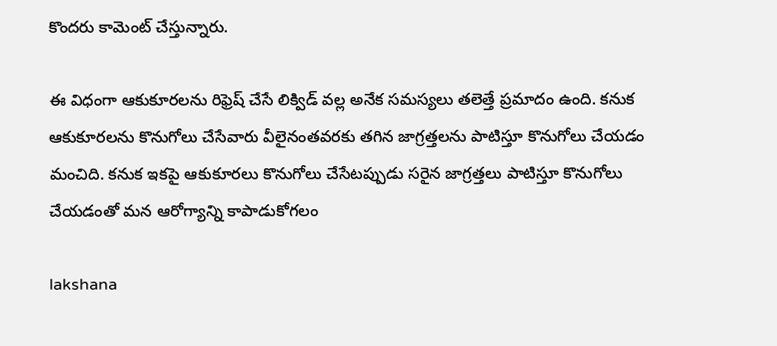కొందరు కామెంట్ చేస్తున్నారు.

ఈ విధంగా ఆకుకూరలను రిఫ్రెష్ చేసే లిక్విడ్ వల్ల అనేక సమస్యలు తలెత్తే ప్రమాదం ఉంది. కనుక ఆకుకూరలను కొనుగోలు చేసేవారు వీలైనంతవరకు తగిన జాగ్రత్తలను పాటిస్తూ కొనుగోలు చేయడం మంచిది. కనుక ఇకపై ఆకుకూరలు కొనుగోలు చేసేటప్పుడు సరైన జాగ్రత్తలు పాటిస్తూ కొనుగోలు చేయడంతో మన ఆరోగ్యాన్ని కాపాడుకోగలం

lakshana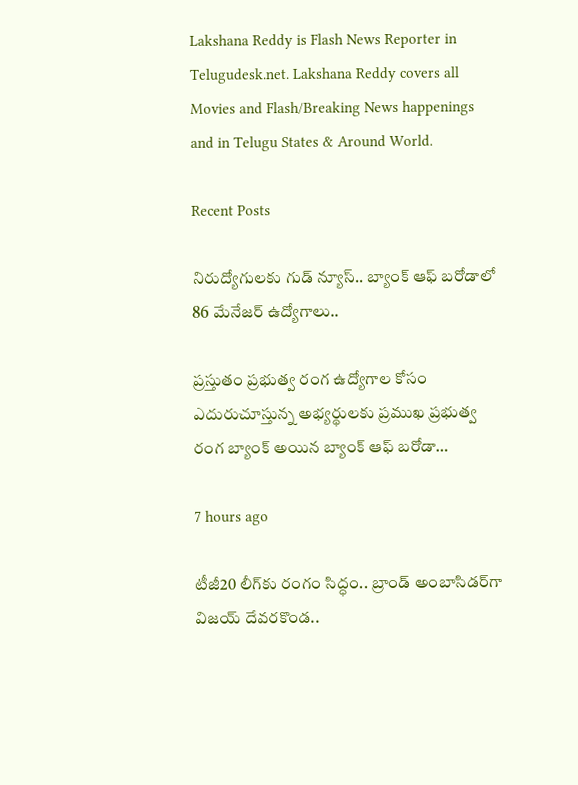Lakshana Reddy is Flash News Reporter in Telugudesk.net. Lakshana Reddy covers all Movies and Flash/Breaking News happenings and in Telugu States & Around World.

Recent Posts

నిరుద్యోగులకు గుడ్ న్యూస్.. బ్యాంక్ ఆఫ్ బరోడాలో 86 మేనేజర్ ఉద్యోగాలు..

ప్రస్తుతం ప్రభుత్వ రంగ ఉద్యోగాల కోసం ఎదురుచూస్తున్న అభ్యర్థులకు ప్రముఖ ప్రభుత్వ రంగ బ్యాంక్ అయిన బ్యాంక్ ఆఫ్ బరోడా…

7 hours ago

టీజీ20 లీగ్‌కు రంగం సిద్ధం.. బ్రాండ్ అంబాసిడర్‌గా విజయ్ దేవరకొండ..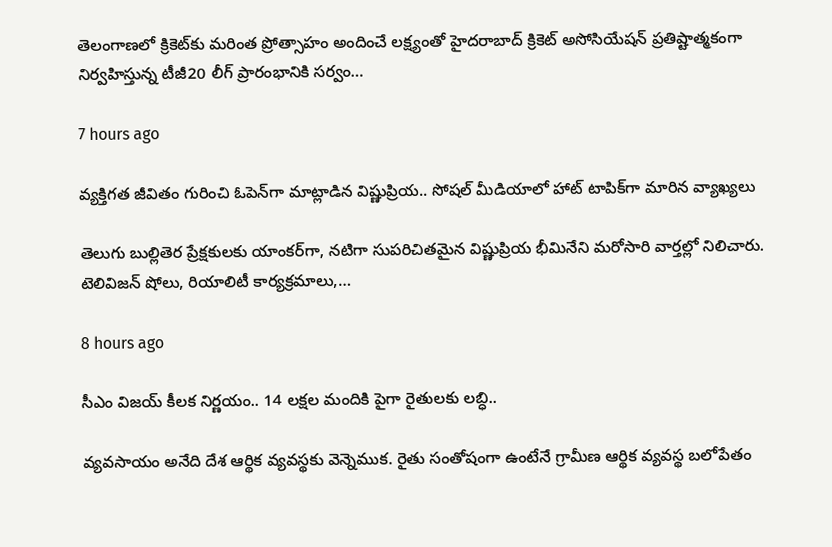తెలంగాణలో క్రికెట్‌కు మరింత ప్రోత్సాహం అందించే లక్ష్యంతో హైదరాబాద్ క్రికెట్ అసోసియేషన్ ప్రతిష్టాత్మకంగా నిర్వహిస్తున్న టీజీ20 లీగ్ ప్రారంభానికి సర్వం…

7 hours ago

వ్యక్తిగత జీవితం గురించి ఓపెన్‌గా మాట్లాడిన విష్ణుప్రియ.. సోషల్ మీడియాలో హాట్ టాపిక్‌గా మారిన వ్యాఖ్యలు

తెలుగు బుల్లితెర ప్రేక్షకులకు యాంకర్‌గా, నటిగా సుపరిచితమైన విష్ణుప్రియ భీమినేని మరోసారి వార్తల్లో నిలిచారు. టెలివిజన్ షోలు, రియాలిటీ కార్యక్రమాలు,…

8 hours ago

సీఎం విజయ్ కీలక నిర్ణయం.. 14 లక్షల మందికి పైగా రైతులకు లబ్ధి..

వ్యవసాయం అనేది దేశ ఆర్థిక వ్యవస్థకు వెన్నెముక. రైతు సంతోషంగా ఉంటేనే గ్రామీణ ఆర్థిక వ్యవస్థ బలోపేతం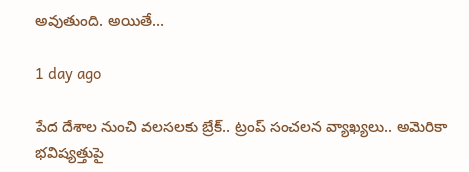అవుతుంది. అయితే…

1 day ago

పేద దేశాల నుంచి వలసలకు బ్రేక్.. ట్రంప్ సంచలన వ్యాఖ్యలు.. అమెరికా భవిష్యత్తుపై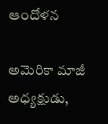ఆందోళన

అమెరికా మాజీ అధ్యక్షుడు,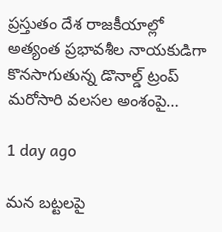ప్రస్తుతం దేశ రాజకీయాల్లో అత్యంత ప్రభావశీల నాయకుడిగా కొనసాగుతున్న డొనాల్డ్ ట్రంప్ మరోసారి వలసల అంశంపై…

1 day ago

మన బట్టలపై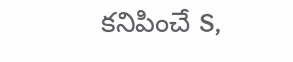కనిపించే S,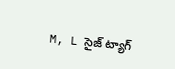M, L సైజ్ ట్యాగ్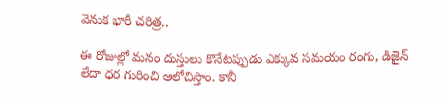వెనుక భారీ చరిత్ర..

ఈ రోజుల్లో మనం దుస్తులు కొనేటప్పుడు ఎక్కువ సమయం రంగు, డిజైన్ లేదా ధర గురించి ఆలోచిస్తాం. కానీ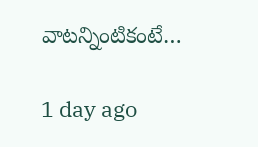వాటన్నింటికంటే…

1 day ago